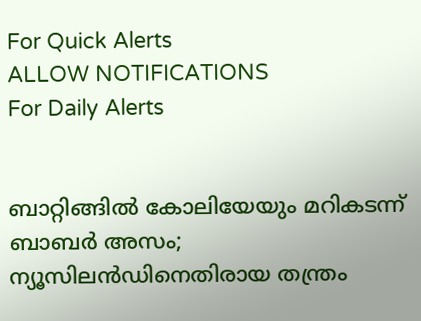For Quick Alerts
ALLOW NOTIFICATIONS
For Daily Alerts


ബാറ്റിങ്ങില്‍ കോലിയേയും മറികടന്ന് ബാബര്‍ അസം; ന്യൂസിലന്‍ഡിനെതിരായ തന്ത്രം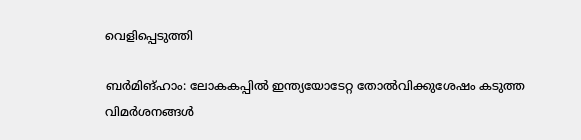വെളിപ്പെടുത്തി

ബര്‍മിങ്ഹാം: ലോകകപ്പില്‍ ഇന്ത്യയോടേറ്റ തോല്‍വിക്കുശേഷം കടുത്ത വിമര്‍ശനങ്ങള്‍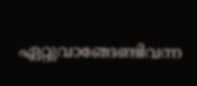ഏറ്റുവാങ്ങേണ്ടിവന്ന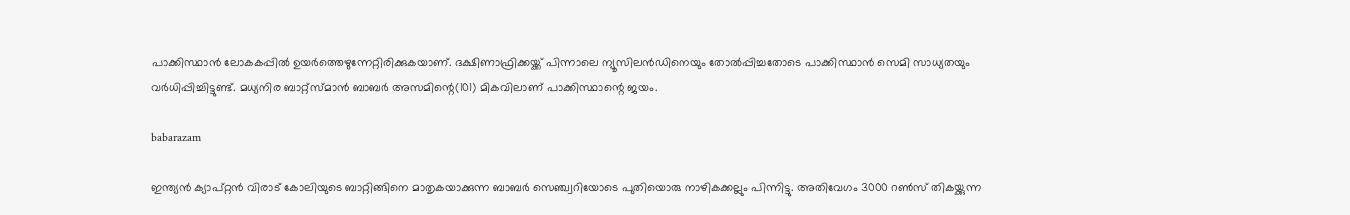പാക്കിസ്ഥാന്‍ ലോകകപ്പില്‍ ഉയര്‍ത്തെഴുന്നേറ്റിരിക്കുകയാണ്. ദക്ഷിണാഫ്രിക്കയ്ക്ക് പിന്നാലെ ന്യൂസിലന്‍ഡിനെയും തോല്‍പ്പിച്ചതോടെ പാക്കിസ്ഥാന്‍ സെമി സാധ്യതയും വര്‍ധിപ്പിച്ചിട്ടുണ്ട്. മധ്യനിര ബാറ്റ്‌സ്മാന്‍ ബാബര്‍ അസമിന്റെ(101) മികവിലാണ് പാക്കിസ്ഥാന്റെ ജയം.

babarazam

ഇന്ത്യന്‍ ക്യാപ്റ്റന്‍ വിരാട് കോലിയുടെ ബാറ്റിങ്ങിനെ മാതൃകയാക്കുന്ന ബാബര്‍ സെഞ്ച്വറിയോടെ പുതിയൊരു നാഴികക്കല്ലും പിന്നിട്ടു. അതിവേഗം 3000 റണ്‍സ് തികയ്ക്കുന്ന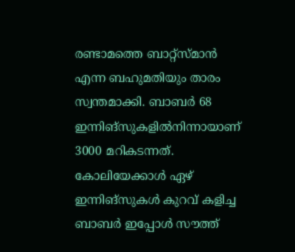രണ്ടാമത്തെ ബാറ്റ്‌സ്മാന്‍ എന്ന ബഹുമതിയും താരം സ്വന്തമാക്കി. ബാബര്‍ 68 ഇന്നിങ്‌സുകളില്‍നിന്നായാണ് 3000 മറികടന്നത്. കോലിയേക്കാള്‍ ഏഴ് ഇന്നിങ്‌സുകള്‍ കുറവ് കളിച്ച ബാബര്‍ ഇപ്പോള്‍ സൗത്ത്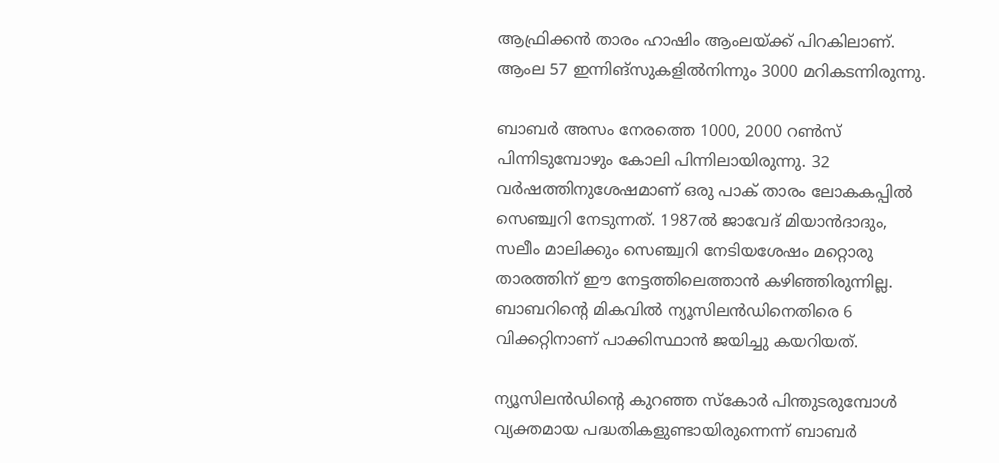ആഫ്രിക്കന്‍ താരം ഹാഷിം ആംലയ്ക്ക് പിറകിലാണ്. ആംല 57 ഇന്നിങ്‌സുകളില്‍നിന്നും 3000 മറികടന്നിരുന്നു.

ബാബര്‍ അസം നേരത്തെ 1000, 2000 റണ്‍സ് പിന്നിടുമ്പോഴും കോലി പിന്നിലായിരുന്നു. 32 വര്‍ഷത്തിനുശേഷമാണ് ഒരു പാക് താരം ലോകകപ്പില്‍ സെഞ്ച്വറി നേടുന്നത്. 1987ല്‍ ജാവേദ് മിയാന്‍ദാദും, സലീം മാലിക്കും സെഞ്ച്വറി നേടിയശേഷം മറ്റൊരു താരത്തിന് ഈ നേട്ടത്തിലെത്താന്‍ കഴിഞ്ഞിരുന്നില്ല. ബാബറിന്റെ മികവില്‍ ന്യൂസിലന്‍ഡിനെതിരെ 6 വിക്കറ്റിനാണ് പാക്കിസ്ഥാന്‍ ജയിച്ചു കയറിയത്.

ന്യൂസിലന്‍ഡിന്റെ കുറഞ്ഞ സ്‌കോര്‍ പിന്തുടരുമ്പോള്‍ വ്യക്തമായ പദ്ധതികളുണ്ടായിരുന്നെന്ന് ബാബര്‍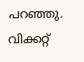പറഞ്ഞു. വിക്കറ്റ്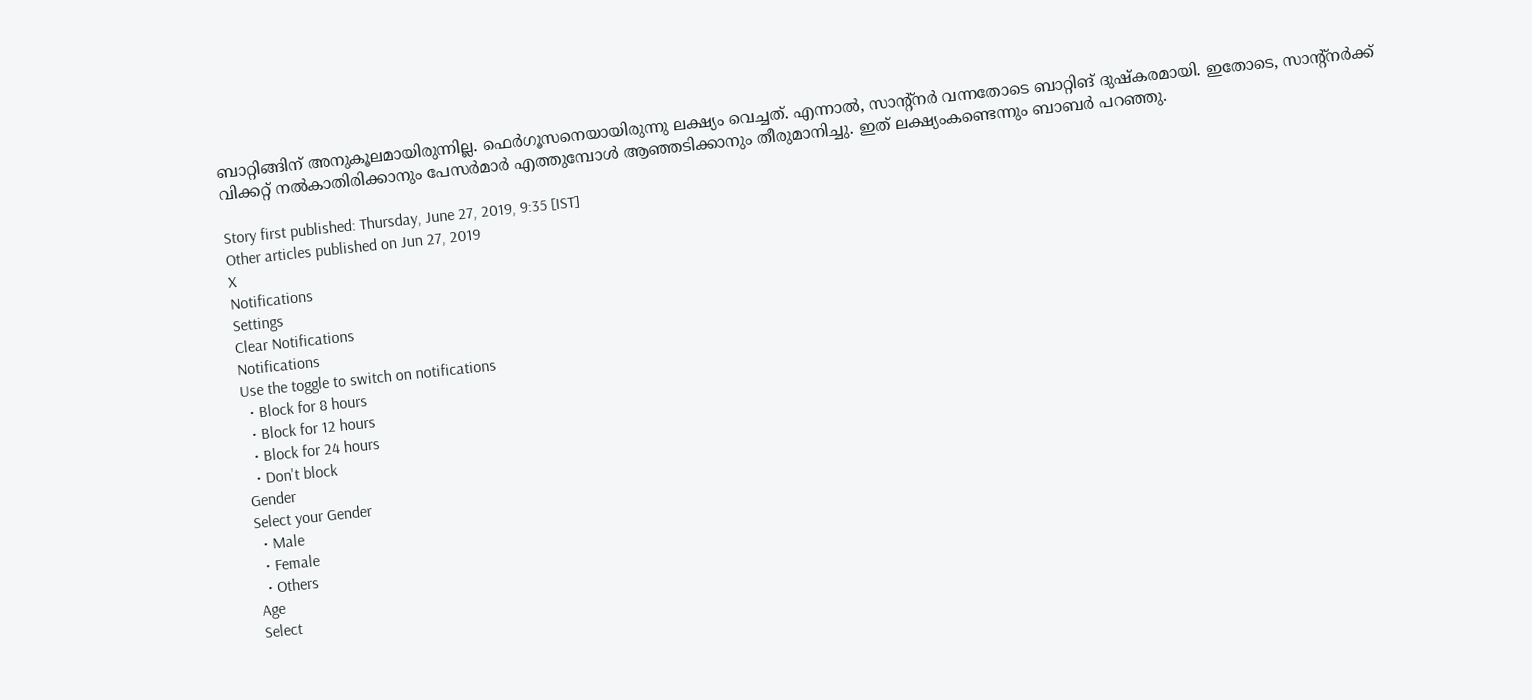ബാറ്റിങ്ങിന് അനുകൂലമായിരുന്നില്ല. ഫെര്‍ഗൂസനെയായിരുന്നു ലക്ഷ്യം വെച്ചത്. എന്നാല്‍, സാന്റ്‌നര്‍ വന്നതോടെ ബാറ്റിങ് ദുഷ്‌കരമായി. ഇതോടെ, സാന്റ്‌നര്‍ക്ക് വിക്കറ്റ് നല്‍കാതിരിക്കാനും പേസര്‍മാര്‍ എത്തുമ്പോള്‍ ആഞ്ഞടിക്കാനും തീരുമാനിച്ചു. ഇത് ലക്ഷ്യംകണ്ടെന്നും ബാബര്‍ പറഞ്ഞു.

Story first published: Thursday, June 27, 2019, 9:35 [IST]
Other articles published on Jun 27, 2019
X
Notifications
Settings
Clear Notifications
Notifications
Use the toggle to switch on notifications
  • Block for 8 hours
  • Block for 12 hours
  • Block for 24 hours
  • Don't block
Gender
Select your Gender
  • Male
  • Female
  • Others
Age
Select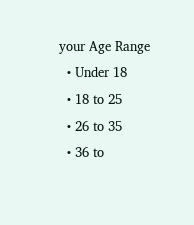your Age Range
  • Under 18
  • 18 to 25
  • 26 to 35
  • 36 to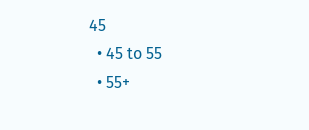45
  • 45 to 55
  • 55+